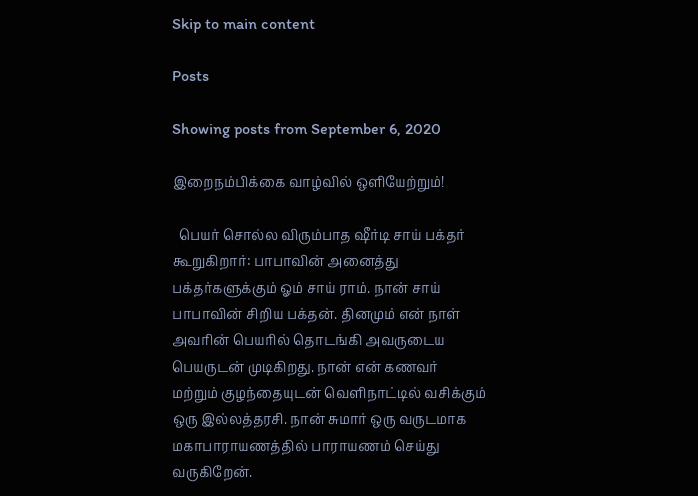Skip to main content

Posts

Showing posts from September 6, 2020

இறைநம்பிக்கை வாழ்வில் ஒளியேற்றும்!

  பெயர் சொல்ல விரும்பாத ஷீர்டி சாய் பக்தர் கூறுகிறார்: பாபாவின் அனைத்து பக்தர்களுக்கும் ஓம் சாய் ராம். நான் சாய் பாபாவின் சிறிய பக்தன். தினமும் என் நாள் அவரின் பெயரில் தொடங்கி அவருடைய பெயருடன் முடிகிறது. நான் என் கணவர் மற்றும் குழந்தையுடன் வெளிநாட்டில் வசிக்கும் ஒரு இல்லத்தரசி. நான் சுமார் ஒரு வருடமாக மகாபாராயணத்தில் பாராயணம் செய்து  வருகிறேன்.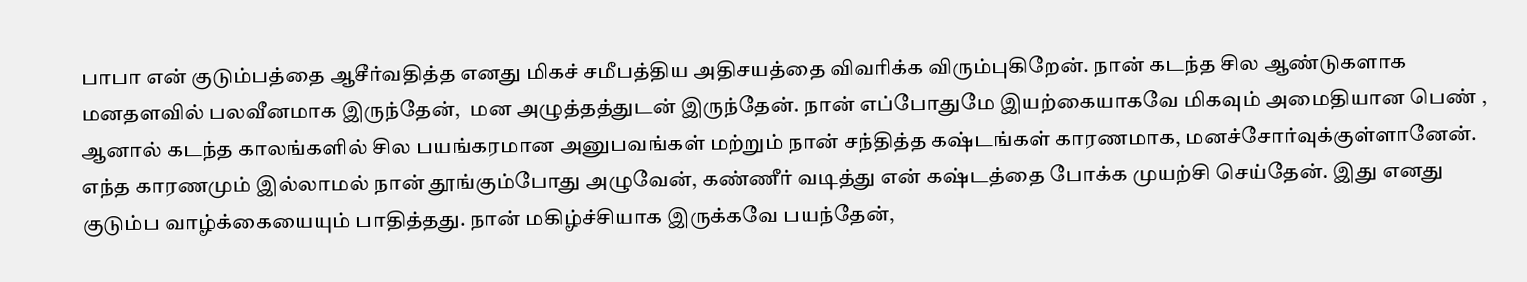பாபா என் குடும்பத்தை ஆசீர்வதித்த எனது மிகச் சமீபத்திய அதிசயத்தை விவரிக்க விரும்புகிறேன். நான் கடந்த சில ஆண்டுகளாக மனதளவில் பலவீனமாக இருந்தேன்,  மன அழுத்தத்துடன் இருந்தேன். நான் எப்போதுமே இயற்கையாகவே மிகவும் அமைதியான பெண் , ஆனால் கடந்த காலங்களில் சில பயங்கரமான அனுபவங்கள் மற்றும் நான் சந்தித்த கஷ்டங்கள் காரணமாக, மனச்சோர்வுக்குள்ளானேன். எந்த காரணமும் இல்லாமல் நான் தூங்கும்போது அழுவேன், கண்ணீர் வடித்து என் கஷ்டத்தை போக்க முயற்சி செய்தேன். இது எனது குடும்ப வாழ்க்கையையும் பாதித்தது. நான் மகிழ்ச்சியாக இருக்கவே பயந்தேன்,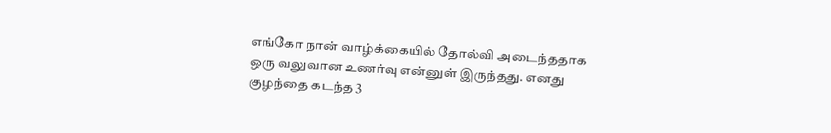எங்கோ நான் வாழ்க்கையில் தோல்வி அடைந்ததாக ஒரு வலுவான உணர்வு என்னுள் இருந்தது. எனது குழந்தை கடந்த 3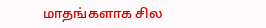மாதங்களாக சில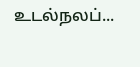உடல்நலப்...